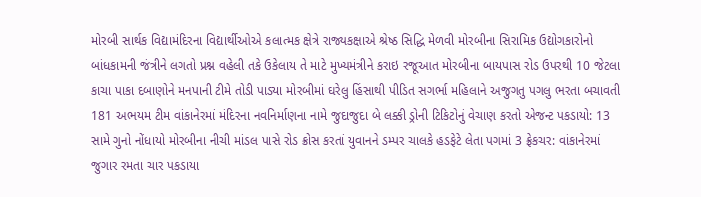મોરબી સાર્થક વિદ્યામંદિરના વિદ્યાર્થીઓએ કલાત્મક ક્ષેત્રે રાજ્યકક્ષાએ શ્રેષ્ઠ સિદ્ધિ મેળવી મોરબીના સિરામિક ઉદ્યોગકારોનો બાંધકામની જંત્રીને લગતો પ્રશ્ન વહેલી તકે ઉકેલાય તે માટે મુખ્યમંત્રીને કરાઇ રજૂઆત મોરબીના બાયપાસ રોડ ઉપરથી 10 જેટલા કાચા પાકા દબાણોને મનપાની ટીમે તોડી પાડ્યા મોરબીમાં ઘરેલુ હિંસાથી પીડિત સગર્ભા મહિલાને અજુગતુ પગલુ ભરતા બચાવતી 181 અભયમ ટીમ વાંકાનેરમાં મંદિરના નવનિર્માણના નામે જુદાજુદા બે લક્કી ડ્રોની ટિકિટોનું વેચાણ કરતો એજન્ટ પકડાયો: 13 સામે ગુનો નોંધાયો મોરબીના નીચી માંડલ પાસે રોડ ક્રોસ કરતાં યુવાનને ડમ્પર ચાલકે હડફેટે લેતા પગમાં 3 ફ્રેકચર: વાંકાનેરમાં જુગાર રમતા ચાર પકડાયા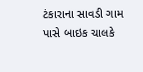ટંકારાના સાવડી ગામ પાસે બાઇક ચાલકે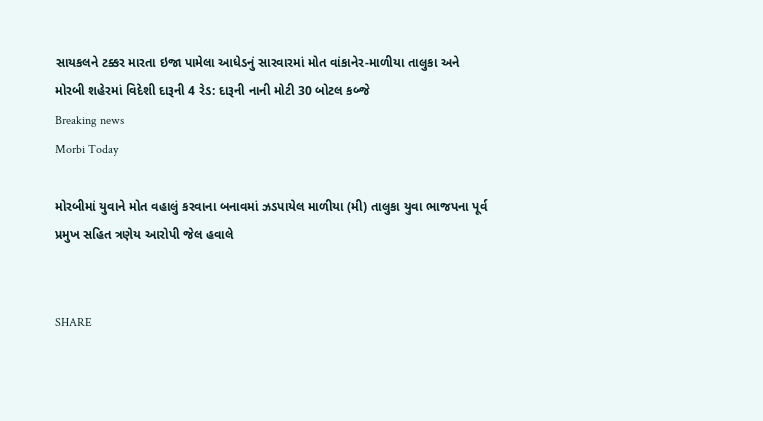સાયકલને ટક્કર મારતા ઇજા પામેલા આધેડનું સારવારમાં મોત વાંકાનેર-માળીયા તાલુકા અને મોરબી શહેરમાં વિદેશી દારૂની 4 રેડ: દારૂની નાની મોટી 30 બોટલ કબ્જે
Breaking news
Morbi Today

મોરબીમાં યુવાને મોત વહાલું કરવાના બનાવમાં ઝડપાયેલ માળીયા (મી) તાલુકા યુવા ભાજપના પૂર્વ પ્રમુખ સહિત ત્રણેય આરોપી જેલ હવાલે


SHARE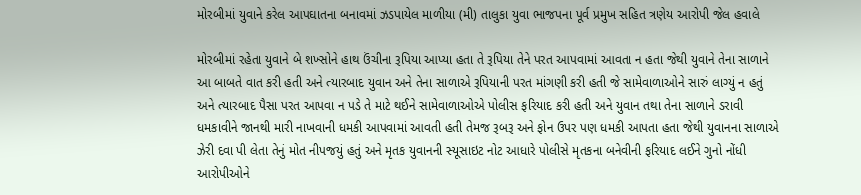મોરબીમાં યુવાને કરેલ આપઘાતના બનાવમાં ઝડપાયેલ માળીયા (મી) તાલુકા યુવા ભાજપના પૂર્વ પ્રમુખ સહિત ત્રણેય આરોપી જેલ હવાલે

મોરબીમાં રહેતા યુવાને બે શખ્સોને હાથ ઉંચીના રૂપિયા આપ્યા હતા તે રૂપિયા તેને પરત આપવામાં આવતા ન હતા જેથી યુવાને તેના સાળાને આ બાબતે વાત કરી હતી અને ત્યારબાદ યુવાન અને તેના સાળાએ રૂપિયાની પરત માંગણી કરી હતી જે સામેવાળાઓને સારું લાગ્યું ન હતું અને ત્યારબાદ પૈસા પરત આપવા ન પડે તે માટે થઈને સામેવાળાઓએ પોલીસ ફરિયાદ કરી હતી અને યુવાન તથા તેના સાળાને ડરાવી ધમકાવીને જાનથી મારી નાખવાની ધમકી આપવામાં આવતી હતી તેમજ રૂબરૂ અને ફોન ઉપર પણ ધમકી આપતા હતા જેથી યુવાનના સાળાએ ઝેરી દવા પી લેતા તેનું મોત નીપજયું હતું અને મૃતક યુવાનની સ્યૂસાઇટ નોટ આધારે પોલીસે મૃતકના બનેવીની ફરિયાદ લઈને ગુનો નોંધી આરોપીઓને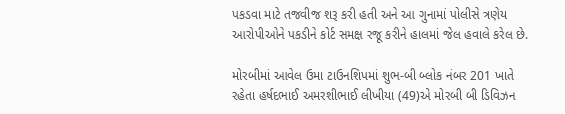પકડવા માટે તજવીજ શરૂ કરી હતી અને આ ગુનામાં પોલીસે ત્રણેય આરોપીઓને પકડીને કોર્ટ સમક્ષ રજૂ કરીને હાલમાં જેલ હવાલે કરેલ છે.

મોરબીમાં આવેલ ઉમા ટાઉનશિપમાં શુભ-બી બ્લોક નંબર 201 ખાતે રહેતા હર્ષદભાઈ અમરશીભાઈ લીખીયા (49)એ મોરબી બી ડિવિઝન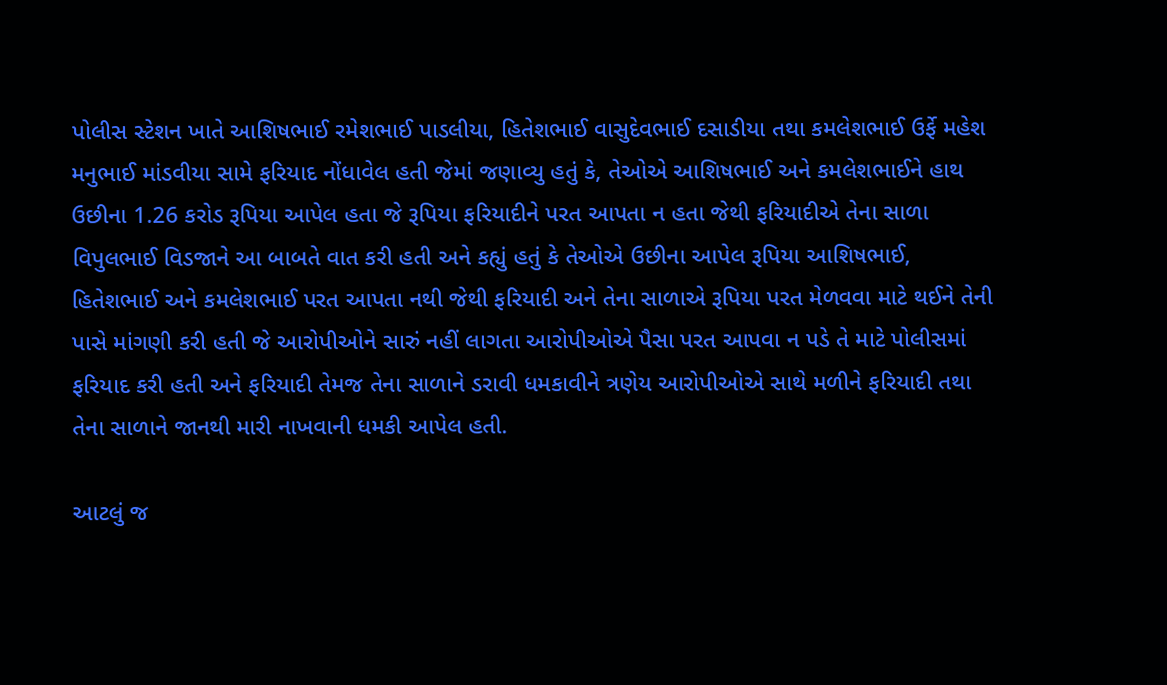પોલીસ સ્ટેશન ખાતે આશિષભાઈ રમેશભાઈ પાડલીયા, હિતેશભાઈ વાસુદેવભાઈ દસાડીયા તથા કમલેશભાઈ ઉર્ફે મહેશ મનુભાઈ માંડવીયા સામે ફરિયાદ નોંધાવેલ હતી જેમાં જણાવ્યુ હતું કે, તેઓએ આશિષભાઈ અને કમલેશભાઈને હાથ ઉછીના 1.26 કરોડ રૂપિયા આપેલ હતા જે રૂપિયા ફરિયાદીને પરત આપતા ન હતા જેથી ફરિયાદીએ તેના સાળા વિપુલભાઈ વિડજાને આ બાબતે વાત કરી હતી અને કહ્યું હતું કે તેઓએ ઉછીના આપેલ રૂપિયા આશિષભાઈ, હિતેશભાઈ અને કમલેશભાઈ પરત આપતા નથી જેથી ફરિયાદી અને તેના સાળાએ રૂપિયા પરત મેળવવા માટે થઈને તેની પાસે માંગણી કરી હતી જે આરોપીઓને સારું નહીં લાગતા આરોપીઓએ પૈસા પરત આપવા ન પડે તે માટે પોલીસમાં ફરિયાદ કરી હતી અને ફરિયાદી તેમજ તેના સાળાને ડરાવી ધમકાવીને ત્રણેય આરોપીઓએ સાથે મળીને ફરિયાદી તથા તેના સાળાને જાનથી મારી નાખવાની ધમકી આપેલ હતી.

આટલું જ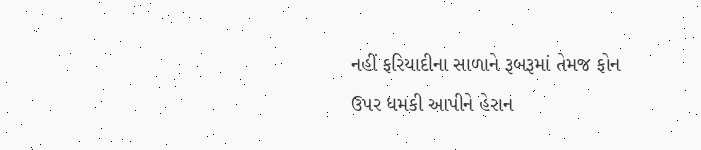નહીં ફરિયાદીના સાળાને રૂબરૂમાં તેમજ ફોન ઉપર ધમકી આપીને હેરાન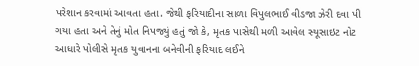પરેશાન કરવામાં આવતા હતા. જેથી ફરિયાદીના સાળા વિપુલભાઈ વીડજા ઝેરી દવા પી ગયા હતા અને તેનું મોત નિપજ્યું હતું જો કે, મૃતક પાસેથી મળી આવેલ સ્યૂસાઇટ નોટ આધારે પોલીસે મૃતક યુવાનના બનેવીની ફરિયાદ લઈને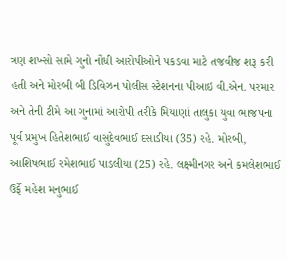ત્રણ શખ્સો સામે ગુનો નોંધી આરોપીઓને પકડવા માટે તજવીજ શરૂ કરી હતી અને મોરબી બી ડિવિઝન પોલીસ સ્ટેશનના પીઆઇ વી.એન. પરમાર અને તેની ટીમે આ ગુનામાં આરોપી તરીકે મિયાણાં તાલુકા યુવા ભાજપના પૂર્વ પ્રમુખ હિતેશભાઈ વાસુદેવભાઈ દસાડીયા (35) રહે. મોરબી, આશિષભાઈ રમેશભાઈ પાડલીયા (25) રહે. લક્ષ્મીનગર અને કમલેશભાઈ ઉર્ફે મહેશ મનુભાઈ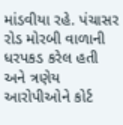માંડવીયા રહે. પંચાસર રોડ મોરબી વાળાની ધરપકડ કરેલ હતી અને ત્રણેય આરોપીઓને કોર્ટ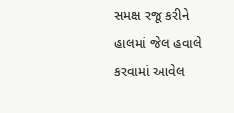સમક્ષ રજૂ કરીને હાલમાં જેલ હવાલે કરવામાં આવેલ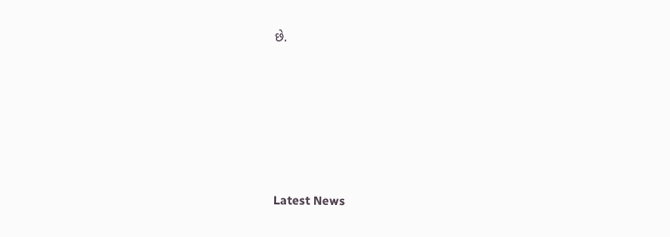છે.






Latest News